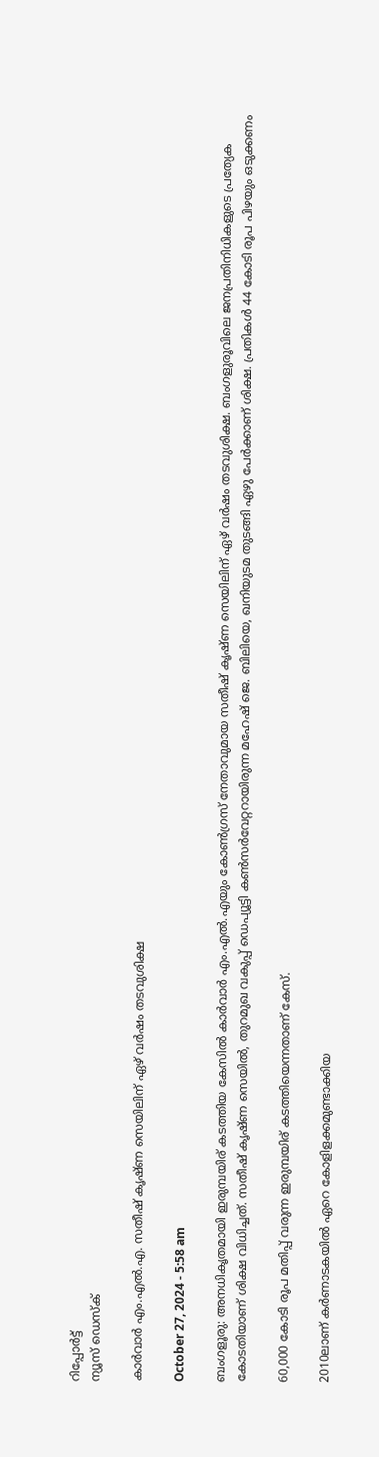റിപ്പോര്‍ട്ട്
ന്യൂസ് ഡെസ്ക്

കാർവാർ എം.എല്‍.എ. സതീഷ് കൃഷ്ണ സെയിലിന് ഏഴ് വർഷം തടവുശിക്ഷ

October 27, 2024 - 5:58 am

ബംഗളൂരു: അനധികൃതമായി ഇരുമ്പയിര് കടത്തിയ കേസില്‍ കാർവാർ എം.എല്‍.എയും കോണ്‍ഗ്രസ് നേതാവുമായ സതീഷ് കൃഷ്ണ സെയിലിന് ഏഴ് വർഷം തടവുശിക്ഷ. ബംഗളുരൂവിലെ ജനപ്രതിനിധികളുടെ പ്രത്യേക കോടതിയാണ് ശിക്ഷ വിധിച്ചത്. സതീഷ് കൃഷ്ണ സെയില്‍, തുറമുഖ വകുപ്പ് ഡെപ്യൂട്ടി കണ്‍സർവേറ്ററായിരുന്ന മഹേഷ് ജെ. ബിലിയെ, ഖനിയുടമ തുടങ്ങി ഏഴു പേർക്കാണ് ശിക്ഷ. പ്രതികള്‍ 44 കോടി രൂപ പിഴയും ഒടുക്കണം

60,000 കോടി രൂപ മതിപ്പ് വരുന്ന ഇരുമ്പയിര് കടത്തിയെന്നതാണ് കേസ്.

2010ലാണ് കർണാടകയില്‍ ഏറെ കോളിളക്കമുണ്ടാക്കിയ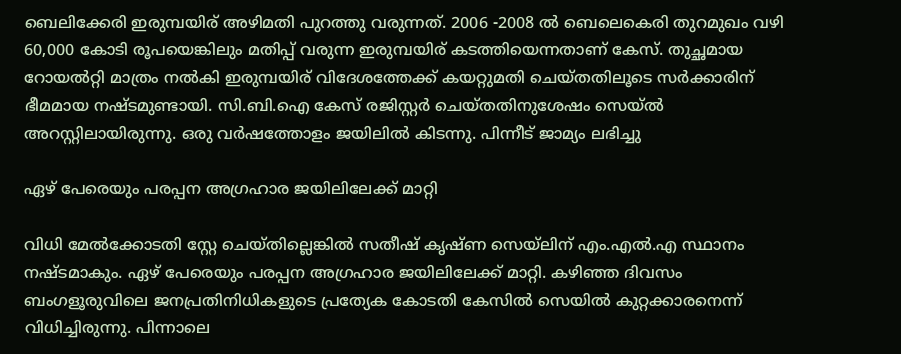ബെലിക്കേരി ഇരുമ്പയിര് അഴിമതി പുറത്തു വരുന്നത്. 2006 -2008 ല്‍ ബെലെകെരി തുറമുഖം വഴി 60,000 കോടി രൂപയെങ്കിലും മതിപ്പ് വരുന്ന ഇരുമ്പയിര് കടത്തിയെന്നതാണ് കേസ്. തുച്ഛമായ റോയല്‍റ്റി മാത്രം നല്‍കി ഇരുമ്പയിര് വിദേശത്തേക്ക് കയറ്റുമതി ചെയ്തതിലൂടെ സർക്കാരിന് ഭീമമായ നഷ്ടമുണ്ടായി. സി.ബി.ഐ കേസ് രജിസ്റ്റർ ചെയ്തതിനുശേഷം സെയ്ല്‍ അറസ്റ്റിലായിരുന്നു. ഒരു വർഷത്തോളം ജയിലില്‍ കിടന്നു. പിന്നീട് ജാമ്യം ലഭിച്ചു

ഏഴ് പേരെയും പരപ്പന അഗ്രഹാര ജയിലിലേക്ക് മാറ്റി

വിധി മേല്‍ക്കോടതി സ്റ്റേ ചെയ്തില്ലെങ്കില്‍ സതീഷ് കൃഷ്ണ സെയ്ലിന് എം.എല്‍.എ സ്ഥാനം നഷ്ടമാകും. ഏഴ് പേരെയും പരപ്പന അഗ്രഹാര ജയിലിലേക്ക് മാറ്റി. കഴിഞ്ഞ ദിവസം ബംഗളൂരുവിലെ ജനപ്രതിനിധികളുടെ പ്രത്യേക കോടതി കേസില്‍ സെയില്‍ കുറ്റക്കാരനെന്ന് വിധിച്ചിരുന്നു. പിന്നാലെ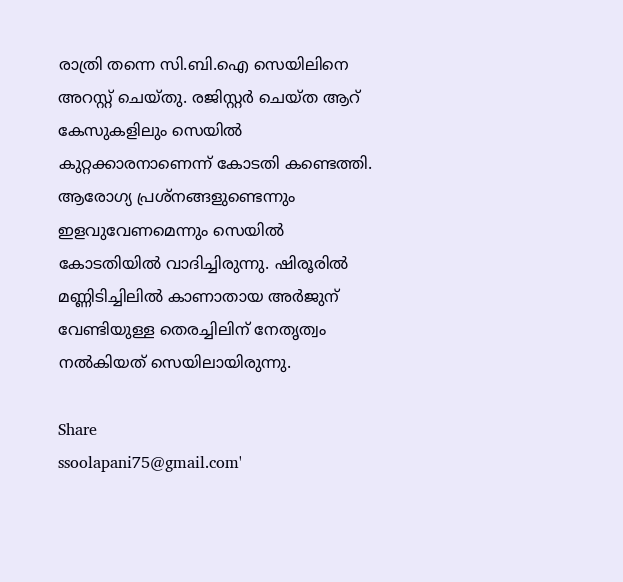രാത്രി തന്നെ സി.ബി.ഐ സെയിലിനെ അറസ്റ്റ് ചെയ്തു. രജിസ്റ്റർ ചെയ്ത ആറ് കേസുകളിലും സെയില്‍ കുറ്റക്കാരനാണെന്ന് കോടതി കണ്ടെത്തി. ആരോഗ്യ പ്രശ്നങ്ങളുണ്ടെന്നും ഇളവുവേണമെന്നും സെയില്‍ കോടതിയില്‍ വാദിച്ചിരുന്നു. ഷിരൂരില്‍ മണ്ണിടിച്ചിലില്‍ കാണാതായ അർജുന് വേണ്ടിയുള്ള തെരച്ചിലിന് നേതൃത്വം നല്‍കിയത് സെയിലായിരുന്നു.

Share
ssoolapani75@gmail.com'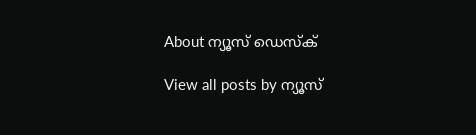About ന്യൂസ് ഡെസ്ക്

View all posts by ന്യൂസ്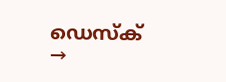ഡെസ്ക് →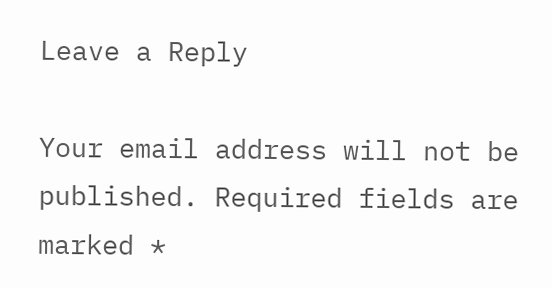Leave a Reply

Your email address will not be published. Required fields are marked *